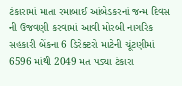ટંકારામાં માતા રમાબાઈ આંબેડકરનાં જન્મ દિવસ ની ઉજવણી કરવામાં આવી મોરબી નાગરિક સહકારી બેંકના 6 ડિરેક્ટરો માટેની ચૂંટણીમાં 6596 માંથી 2049 મત પડ્યા ટંકારા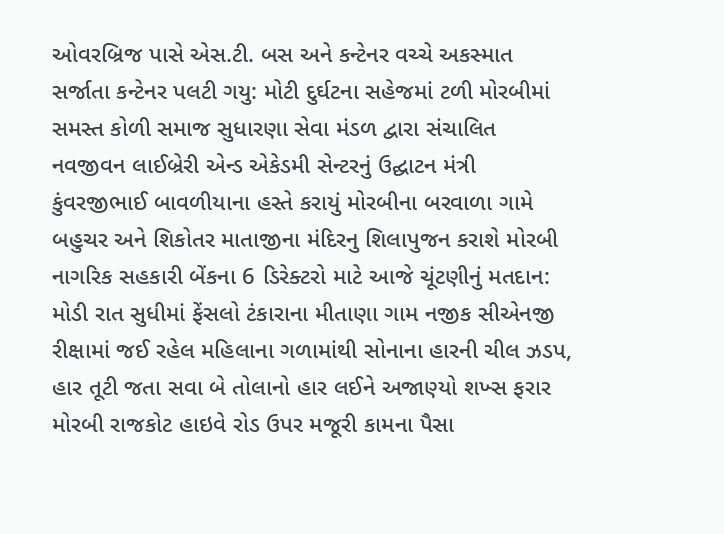ઓવરબ્રિજ પાસે એસ.ટી. બસ અને કન્ટેનર વચ્ચે અકસ્માત સર્જાતા કન્ટેનર પલટી ગયુ: મોટી દુર્ઘટના સહેજમાં ટળી મોરબીમાં સમસ્ત કોળી સમાજ સુધારણા સેવા મંડળ દ્વારા સંચાલિત નવજીવન લાઈબ્રેરી એન્ડ એકેડમી સેન્ટરનું ઉદ્ઘાટન મંત્રી કુંવરજીભાઈ બાવળીયાના હસ્તે કરાયું મોરબીના બરવાળા ગામે બહુચર અને શિકોતર માતાજીના મંદિરનુ શિલાપુજન કરાશે મોરબી નાગરિક સહકારી બેંકના 6 ડિરેક્ટરો માટે આજે ચૂંટણીનું મતદાન: મોડી રાત સુધીમાં ફેંસલો ટંકારાના મીતાણા ગામ નજીક સીએનજી રીક્ષામાં જઈ રહેલ મહિલાના ગળામાંથી સોનાના હારની ચીલ ઝડપ, હાર તૂટી જતા સવા બે તોલાનો હાર લઈને અજાણ્યો શખ્સ ફરાર મોરબી રાજકોટ હાઇવે રોડ ઉપર મજૂરી કામના પૈસા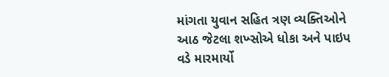માંગતા યુવાન સહિત ત્રણ વ્યક્તિઓને આઠ જેટલા શખ્સોએ ધોકા અને પાઇપ વડે મારમાર્યો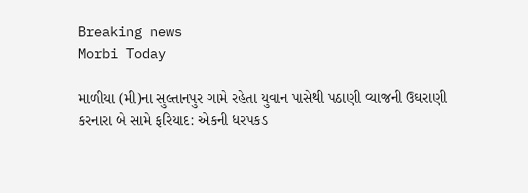Breaking news
Morbi Today

માળીયા (મી)ના સુલ્તાનપુર ગામે રહેતા યુવાન પાસેથી પઠાણી વ્યાજની ઉઘરાણી કરનારા બે સામે ફરિયાદ: એકની ધરપકડ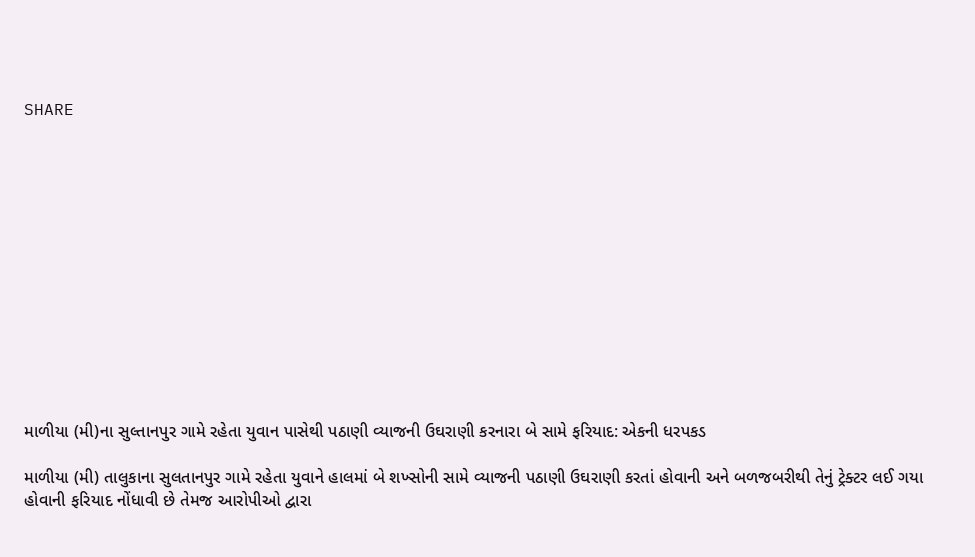SHARE













માળીયા (મી)ના સુલ્તાનપુર ગામે રહેતા યુવાન પાસેથી પઠાણી વ્યાજની ઉઘરાણી કરનારા બે સામે ફરિયાદ: એકની ધરપકડ

માળીયા (મી) તાલુકાના સુલતાનપુર ગામે રહેતા યુવાને હાલમાં બે શખ્સોની સામે વ્યાજની પઠાણી ઉઘરાણી કરતાં હોવાની અને બળજબરીથી તેનું ટ્રેક્ટર લઈ ગયા હોવાની ફરિયાદ નોંધાવી છે તેમજ આરોપીઓ દ્વારા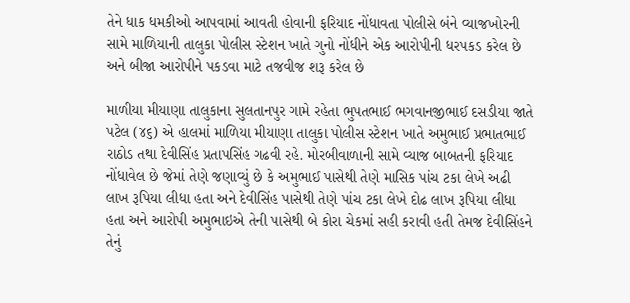તેને ધાક ધમકીઓ આપવામાં આવતી હોવાની ફરિયાદ નોંધાવતા પોલીસે બંને વ્યાજખોરની સામે માળિયાની તાલુકા પોલીસ સ્ટેશન ખાતે ગુનો નોંધીને એક આરોપીની ધરપકડ કરેલ છે અને બીજા આરોપીને પકડવા માટે તજવીજ શરૂ કરેલ છે

માળીયા મીયાણા તાલુકાના સુલતાનપુર ગામે રહેતા ભુપતભાઈ ભગવાનજીભાઈ દસડીયા જાતે પટેલ (૪૬) એ હાલમાં માળિયા મીયાણા તાલુકા પોલીસ સ્ટેશન ખાતે અમુભાઈ પ્રભાતભાઈ રાઠોડ તથા દેવીસિંહ પ્રતાપસિંહ ગઢવી રહે. મોરબીવાળાની સામે વ્યાજ બાબતની ફરિયાદ નોંધાવેલ છે જેમાં તેણે જણાવ્યું છે કે અમુભાઈ પાસેથી તેણે માસિક પાંચ ટકા લેખે અઢી લાખ રૂપિયા લીધા હતા અને દેવીસિંહ પાસેથી તેણે પાંચ ટકા લેખે દોઢ લાખ રૂપિયા લીધા હતા અને આરોપી અમુભાઇએ તેની પાસેથી બે કોરા ચેકમાં સહી કરાવી હતી તેમજ દેવીસિંહને તેનું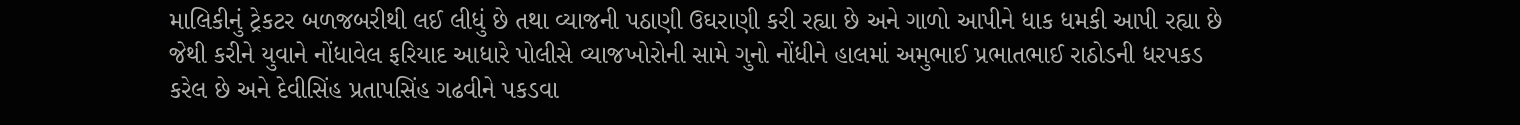માલિકીનું ટ્રેકટર બળજબરીથી લઈ લીધું છે તથા વ્યાજની પઠાણી ઉઘરાણી કરી રહ્યા છે અને ગાળો આપીને ધાક ધમકી આપી રહ્યા છે જેથી કરીને યુવાને નોંધાવેલ ફરિયાદ આધારે પોલીસે વ્યાજખોરોની સામે ગુનો નોંધીને હાલમાં અમુભાઈ પ્રભાતભાઈ રાઠોડની ધરપકડ કરેલ છે અને દેવીસિંહ પ્રતાપસિંહ ગઢવીને પકડવા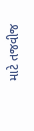માટે તજવીજ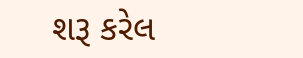શરૂ કરેલ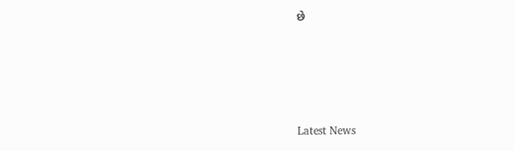છે






Latest News